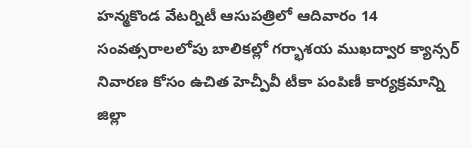హన్మకొండ వేటర్నిటీ ఆసుపత్రిలో ఆదివారం 14 సంవత్సరాలలోపు బాలికల్లో గర్భాశయ ముఖద్వార క్యాన్సర్ నివారణ కోసం ఉచిత హెచ్పీవీ టీకా పంపిణీ కార్యక్రమాన్ని జిల్లా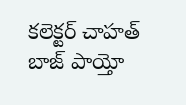కలెక్టర్ చాహత్ బాజ్ పాయ్తో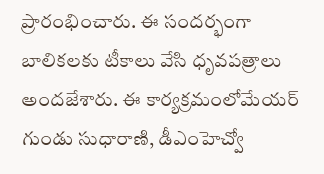ప్రారంభించారు. ఈ సందర్భంగా బాలికలకు టీకాలు వేసి ధృవపత్రాలు అందజేశారు. ఈ కార్యక్రమంలోమేయర్ గుండు సుధారాణి, డీఎంహెచ్వో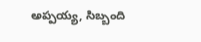అప్పయ్య, సిబ్బంది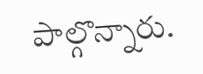పాల్గొన్నారు.